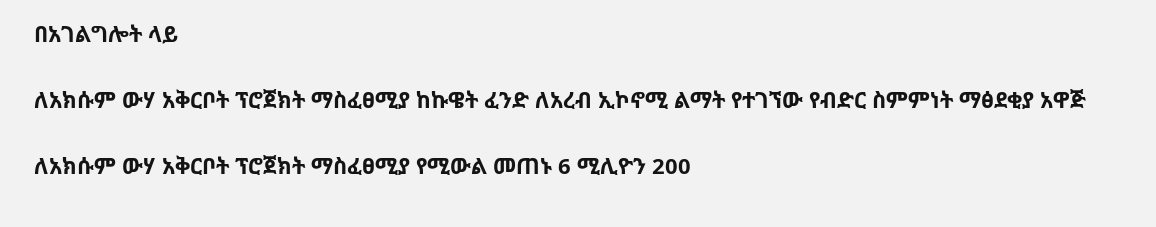በአገልግሎት ላይ

ለአክሱም ውሃ አቅርቦት ፕሮጀክት ማስፈፀሚያ ከኩዌት ፈንድ ለአረብ ኢኮኖሚ ልማት የተገኘው የብድር ስምምነት ማፅደቂያ አዋጅ

ለአክሱም ውሃ አቅርቦት ፕሮጀክት ማስፈፀሚያ የሚውል መጠኑ 6 ሚሊዮን 200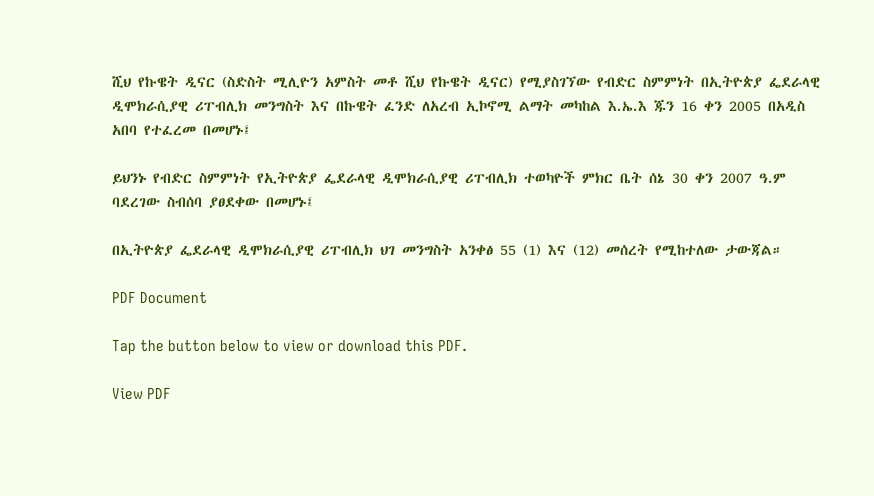ሺህ የኩዌት ዲናር (ስድስት ሚሊዮን አምስት መቶ ሺህ የኩዌት ዲናር) የሚያስገኘው የብድር ስምምነት በኢትዮጵያ ፌደራላዊ ዲሞክራሲያዊ ሪፐብሊክ መንግስት እና በኩዌት ፈንድ ለአረብ ኢኮኖሚ ልማት መካከል እ.ኤ.እ ጁን 16 ቀን 2005 በአዲስ አበባ የተፈረመ በመሆኑ፤

ይህንኑ የብድር ስምምነት የኢትዮጵያ ፌደራላዊ ዲሞክራሲያዊ ሪፐብሊክ ተወካዮች ምክር ቤት ሰኔ 30 ቀን 2007 ዓ.ም ባደረገው ስብሰባ ያፀደቀው በመሆኑ፤

በኢትዮጵያ ፌደራላዊ ዲሞክራሲያዊ ሪፐብሊክ ህገ መንግስት አንቀፅ 55 (1) እና (12) መሰረት የሚከተለው ታውጃል።

PDF Document

Tap the button below to view or download this PDF.

View PDF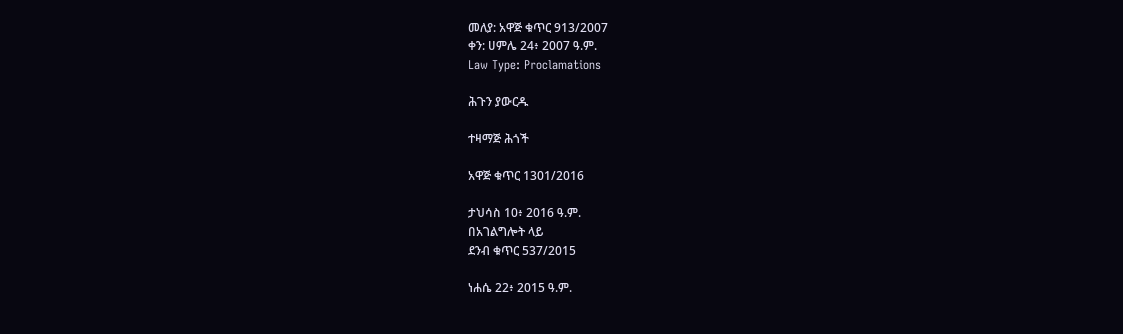መለያ: አዋጅ ቁጥር 913/2007
ቀን: ሀምሌ 24፥ 2007 ዓ.ም.
Law Type: Proclamations

ሕጉን ያውርዱ

ተዛማጅ ሕጎች

አዋጅ ቁጥር 1301/2016

ታህሳስ 10፥ 2016 ዓ.ም.
በአገልግሎት ላይ
ደንብ ቁጥር 537/2015

ነሐሴ 22፥ 2015 ዓ.ም.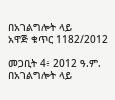በአገልግሎት ላይ
አዋጅ ቁጥር 1182/2012

መጋቢት 4፥ 2012 ዓ.ም.
በአገልግሎት ላይ